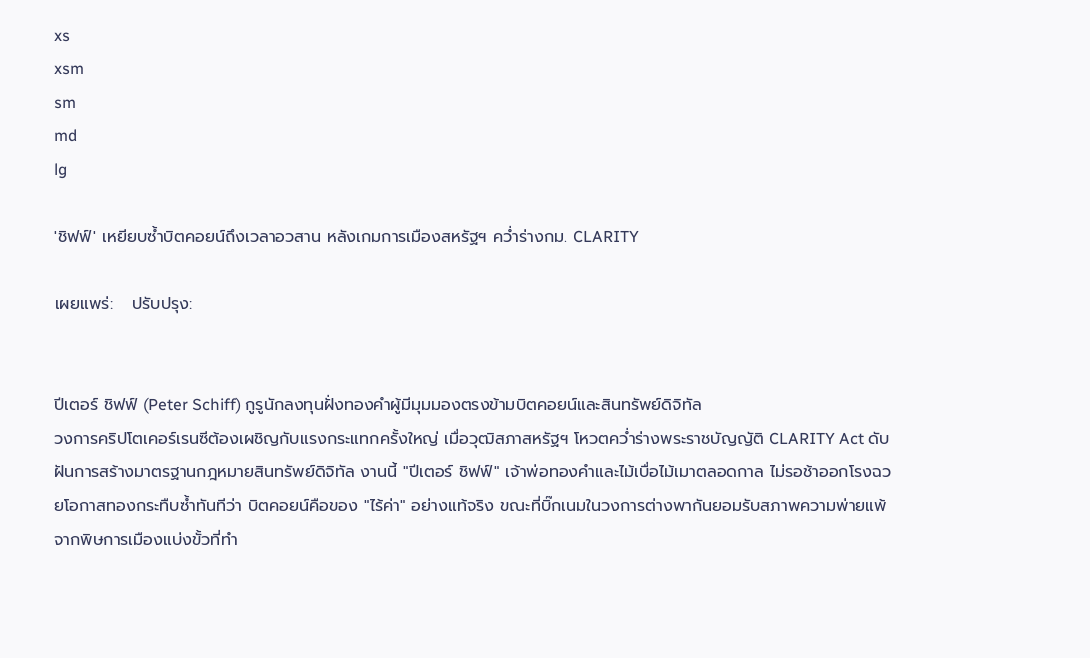xs
xsm
sm
md
lg

'ชิฟฟ์' เหยียบซ้ำบิตคอยน์ถึงเวลาอวสาน หลังเกมการเมืองสหรัฐฯ คว่ำร่างกม. CLARITY

เผยแพร่:   ปรับปรุง:


ปีเตอร์ ชิฟฟ์ (Peter Schiff) กูรูนักลงทุนฝั่งทองคำผู้มีมุมมองตรงข้ามบิตคอยน์และสินทรัพย์ดิจิทัล
วงการคริปโตเคอร์เรนซีต้องเผชิญกับแรงกระแทกครั้งใหญ่ เมื่อวุฒิสภาสหรัฐฯ โหวตคว่ำร่างพระราชบัญญัติ CLARITY Act ดับฝันการสร้างมาตรฐานกฎหมายสินทรัพย์ดิจิทัล งานนี้ "ปีเตอร์ ชิฟฟ์" เจ้าพ่อทองคำและไม้เบื่อไม้เมาตลอดกาล ไม่รอช้าออกโรงฉวยโอกาสทองกระทืบซ้ำทันทีว่า บิตคอยน์คือของ "ไร้ค่า" อย่างแท้จริง ขณะที่บิ๊กเนมในวงการต่างพากันยอมรับสภาพความพ่ายแพ้จากพิษการเมืองแบ่งขั้วที่ทำ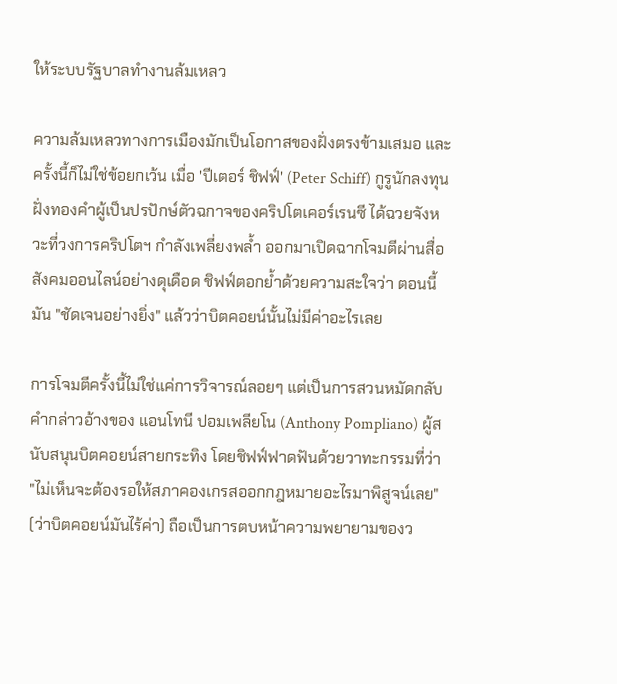ให้ระบบรัฐบาลทำงานล้มเหลว

ความล้มเหลวทางการเมืองมักเป็นโอกาสของฝั่งตรงข้ามเสมอ และครั้งนี้ก็ไม่ใช่ข้อยกเว้น เมื่อ 'ปีเตอร์ ชิฟฟ์' (Peter Schiff) กูรูนักลงทุนฝั่งทองคำผู้เป็นปรปักษ์ตัวฉกาจของคริปโตเคอร์เรนซี ได้ฉวยจังหวะที่วงการคริปโตฯ กำลังเพลี่ยงพล้ำ ออกมาเปิดฉากโจมตีผ่านสื่อสังคมออนไลน์อย่างดุเดือด ชิฟฟ์ตอกย้ำด้วยความสะใจว่า ตอนนี้มัน "ชัดเจนอย่างยิ่ง" แล้วว่าบิตคอยน์นั้นไม่มีค่าอะไรเลย

การโจมตีครั้งนี้ไม่ใช่แค่การวิจารณ์ลอยๆ แต่เป็นการสวนหมัดกลับคำกล่าวอ้างของ แอนโทนี ปอมเพลียโน (Anthony Pompliano) ผู้สนับสนุนบิตคอยน์สายกระทิง โดยชิฟฟ์ฟาดฟันด้วยวาทะกรรมที่ว่า "ไม่เห็นจะต้องรอให้สภาคองเกรสออกกฎหมายอะไรมาพิสูจน์เลย" (ว่าบิตคอยน์มันไร้ค่า) ถือเป็นการตบหน้าความพยายามของว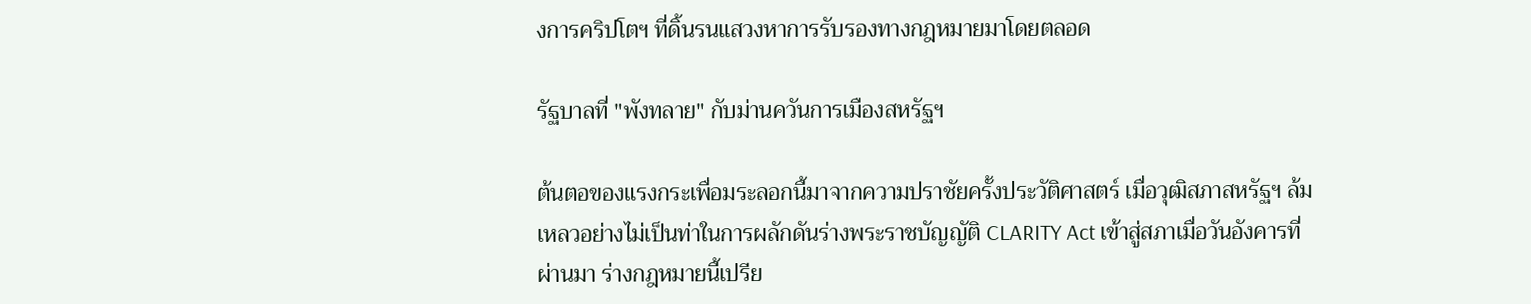งการคริปโตฯ ที่ดิ้นรนแสวงหาการรับรองทางกฎหมายมาโดยตลอด

รัฐบาลที่ "พังทลาย" กับม่านควันการเมืองสหรัฐฯ

ต้นตอของแรงกระเพื่อมระลอกนี้มาจากความปราชัยครั้งประวัติศาสตร์ เมื่อวุฒิสภาสหรัฐฯ ล้มเหลวอย่างไม่เป็นท่าในการผลักดันร่างพระราชบัญญัติ CLARITY Act เข้าสู่สภาเมื่อวันอังคารที่ผ่านมา ร่างกฎหมายนี้เปรีย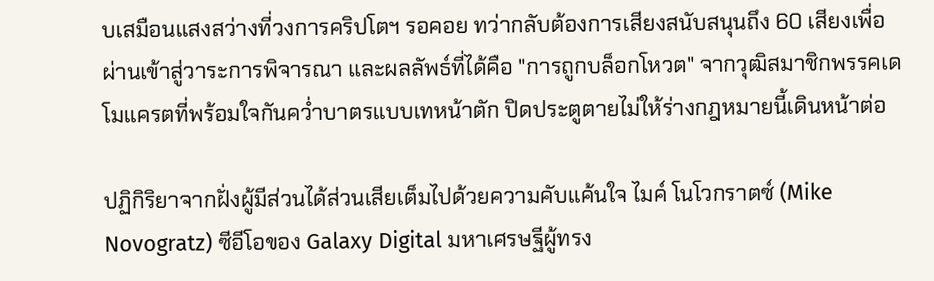บเสมือนแสงสว่างที่วงการคริปโตฯ รอคอย ทว่ากลับต้องการเสียงสนับสนุนถึง 60 เสียงเพื่อผ่านเข้าสู่วาระการพิจารณา และผลลัพธ์ที่ได้คือ "การถูกบล็อกโหวต" จากวุฒิสมาชิกพรรคเดโมแครตที่พร้อมใจกันคว่ำบาตรแบบเทหน้าตัก ปิดประตูตายไม่ให้ร่างกฎหมายนี้เดินหน้าต่อ

ปฏิกิริยาจากฝั่งผู้มีส่วนได้ส่วนเสียเต็มไปด้วยความคับแค้นใจ ไมค์ โนโวกราตซ์ (Mike Novogratz) ซีอีโอของ Galaxy Digital มหาเศรษฐีผู้ทรง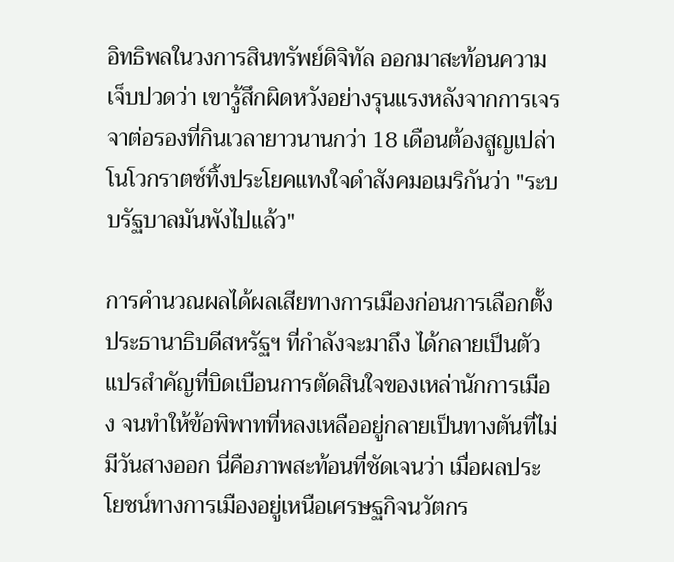อิทธิพลในวงการสินทรัพย์ดิจิทัล ออกมาสะท้อนความเจ็บปวดว่า เขารู้สึกผิดหวังอย่างรุนแรงหลังจากการเจรจาต่อรองที่กินเวลายาวนานกว่า 18 เดือนต้องสูญเปล่า โนโวกราตซ์ทิ้งประโยคแทงใจดำสังคมอเมริกันว่า "ระบบรัฐบาลมันพังไปแล้ว"

การคำนวณผลได้ผลเสียทางการเมืองก่อนการเลือกตั้งประธานาธิบดีสหรัฐฯ ที่กำลังจะมาถึง ได้กลายเป็นตัวแปรสำคัญที่บิดเบือนการตัดสินใจของเหล่านักการเมือง จนทำให้ข้อพิพาทที่หลงเหลืออยู่กลายเป็นทางตันที่ไม่มีวันสางออก นี่คือภาพสะท้อนที่ชัดเจนว่า เมื่อผลประโยชน์ทางการเมืองอยู่เหนือเศรษฐกิจนวัตกร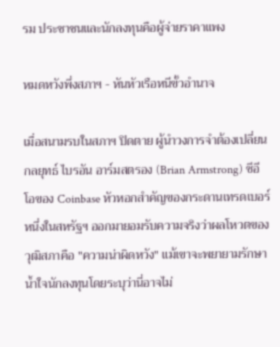รม ประชาชนและนักลงทุนคือผู้จ่ายราคาแพง

หมดหวังพึ่งสภาฯ - หันหัวเรือหนีขั้วอำนาจ

เมื่อสนามรบในสภาฯ ปิดตาย ผู้นำวงการจำต้องเปลี่ยนกลยุทธ์ ไบรอัน อาร์มสตรอง (Brian Armstrong) ซีอีโอของ Coinbase หัวหอกสำคัญของกระดานเทรดเบอร์หนึ่งในสหรัฐฯ ออกมายอมรับความจริงว่าผลโหวตของวุฒิสภาคือ "ความน่าผิดหวัง" แม้เขาจะพยายามรักษาน้ำใจนักลงทุนโดยระบุว่านี่อาจไม่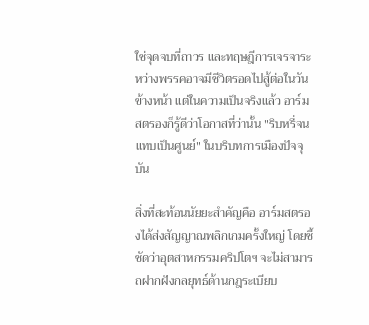ใช่จุดจบที่ถาวร และทฤษฎีการเจรจาระหว่างพรรคอาจมีชีวิตรอดไปสู้ต่อในวันข้างหน้า แต่ในความเป็นจริงแล้ว อาร์มสตรองก็รู้ดีว่าโอกาสที่ว่านั้น "ริบหรี่จนแทบเป็นศูนย์" ในบริบทการเมืองปัจจุบัน

สิ่งที่สะท้อนนัยยะสำคัญคือ อาร์มสตรองได้ส่งสัญญาณพลิกเกมครั้งใหญ่ โดยชี้ชัดว่าอุตสาหกรรมคริปโตฯ จะไม่สามารถฝากฝังกลยุทธ์ด้านกฎระเบียบ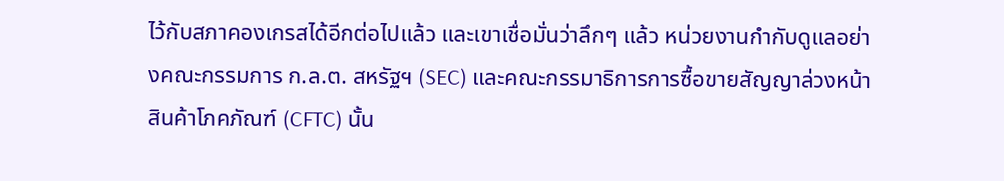ไว้กับสภาคองเกรสได้อีกต่อไปแล้ว และเขาเชื่อมั่นว่าลึกๆ แล้ว หน่วยงานกำกับดูแลอย่างคณะกรรมการ ก.ล.ต. สหรัฐฯ (SEC) และคณะกรรมาธิการการซื้อขายสัญญาล่วงหน้าสินค้าโภคภัณฑ์ (CFTC) นั้น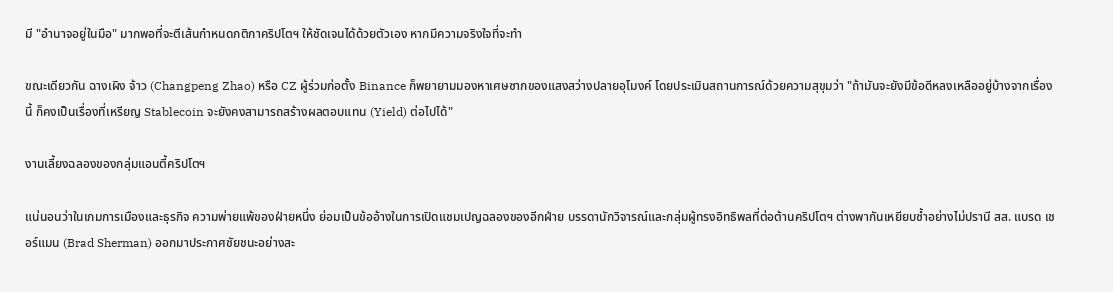มี "อำนาจอยู่ในมือ" มากพอที่จะตีเส้นกำหนดกติกาคริปโตฯ ให้ชัดเจนได้ด้วยตัวเอง หากมีความจริงใจที่จะทำ

ขณะเดียวกัน ฉางเผิง จ้าว (Changpeng Zhao) หรือ CZ ผู้ร่วมก่อตั้ง Binance ก็พยายามมองหาเศษซากของแสงสว่างปลายอุโมงค์ โดยประเมินสถานการณ์ด้วยความสุขุมว่า "ถ้ามันจะยังมีข้อดีหลงเหลืออยู่บ้างจากเรื่องนี้ ก็คงเป็นเรื่องที่เหรียญ Stablecoin จะยังคงสามารถสร้างผลตอบแทน (Yield) ต่อไปได้"

งานเลี้ยงฉลองของกลุ่มแอนตี้คริปโตฯ

แน่นอนว่าในเกมการเมืองและธุรกิจ ความพ่ายแพ้ของฝ่ายหนึ่ง ย่อมเป็นข้ออ้างในการเปิดแชมเปญฉลองของอีกฝ่าย บรรดานักวิจารณ์และกลุ่มผู้ทรงอิทธิพลที่ต่อต้านคริปโตฯ ต่างพากันเหยียบซ้ำอย่างไม่ปรานี สส. แบรด เชอร์แมน (Brad Sherman) ออกมาประกาศชัยชนะอย่างสะ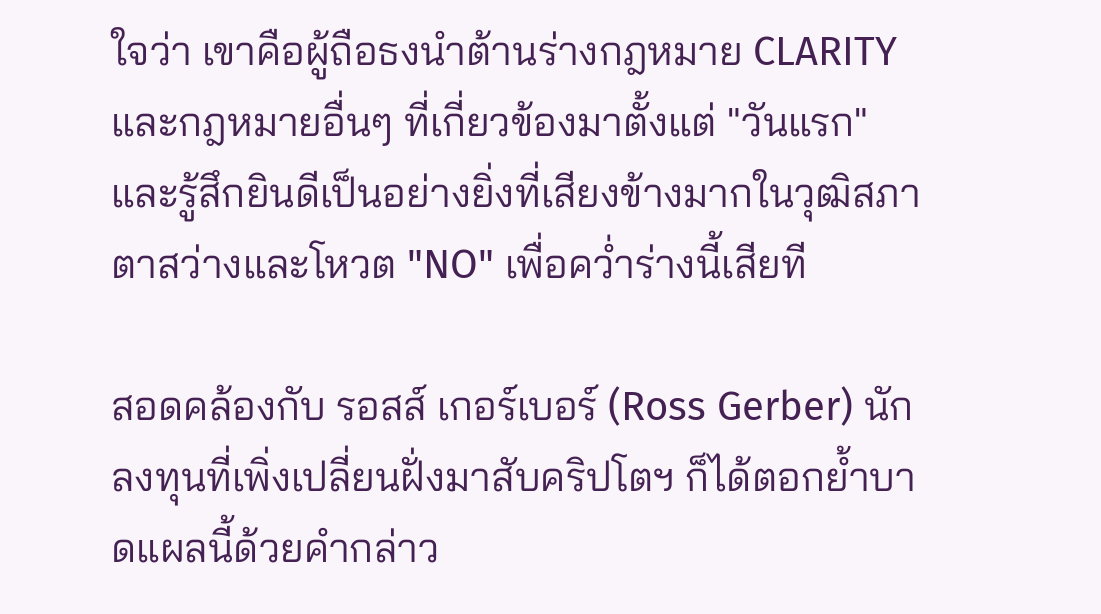ใจว่า เขาคือผู้ถือธงนำต้านร่างกฎหมาย CLARITY และกฎหมายอื่นๆ ที่เกี่ยวข้องมาตั้งแต่ "วันแรก" และรู้สึกยินดีเป็นอย่างยิ่งที่เสียงข้างมากในวุฒิสภาตาสว่างและโหวต "NO" เพื่อคว่ำร่างนี้เสียที

สอดคล้องกับ รอสส์ เกอร์เบอร์ (Ross Gerber) นักลงทุนที่เพิ่งเปลี่ยนฝั่งมาสับคริปโตฯ ก็ได้ตอกย้ำบาดแผลนี้ด้วยคำกล่าว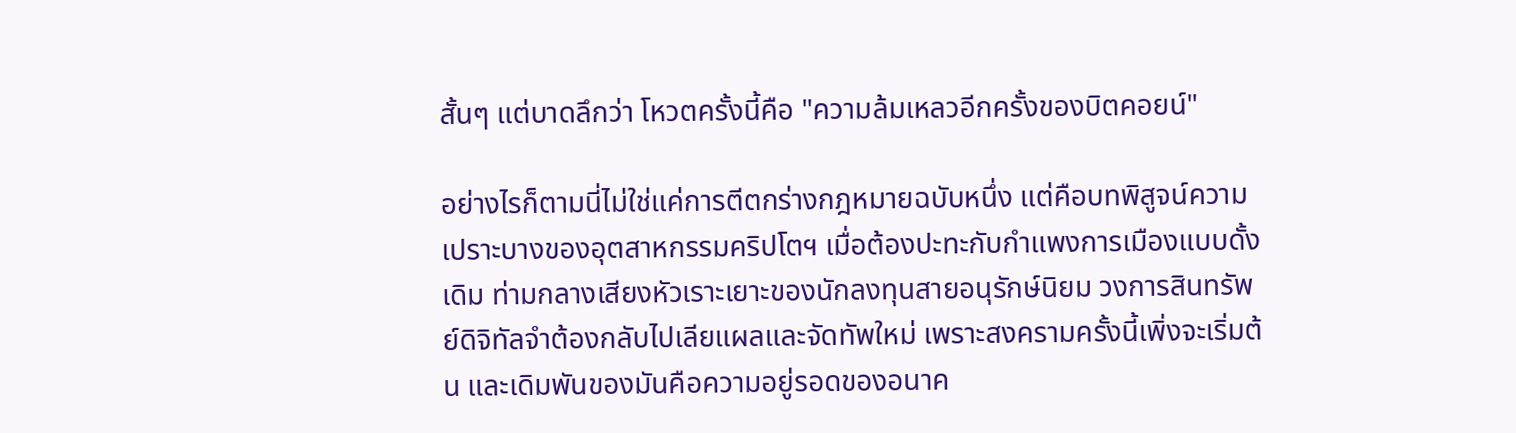สั้นๆ แต่บาดลึกว่า โหวตครั้งนี้คือ "ความล้มเหลวอีกครั้งของบิตคอยน์"

อย่างไรก็ตามนี่ไม่ใช่แค่การตีตกร่างกฎหมายฉบับหนึ่ง แต่คือบทพิสูจน์ความเปราะบางของอุตสาหกรรมคริปโตฯ เมื่อต้องปะทะกับกำแพงการเมืองแบบดั้งเดิม ท่ามกลางเสียงหัวเราะเยาะของนักลงทุนสายอนุรักษ์นิยม วงการสินทรัพย์ดิจิทัลจำต้องกลับไปเลียแผลและจัดทัพใหม่ เพราะสงครามครั้งนี้เพิ่งจะเริ่มต้น และเดิมพันของมันคือความอยู่รอดของอนาค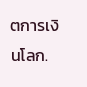ตการเงินโลก.